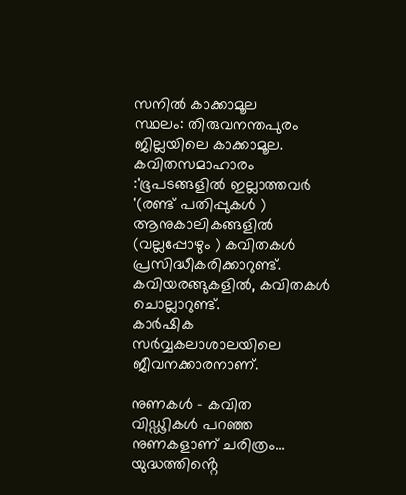സനിൽ കാക്കാമൂല
സ്ഥലം: തിരുവനന്തപുരം ജില്ലയിലെ കാക്കാമൂല.
കവിതസമാഹാരം :'ഭൂപടങ്ങളിൽ ഇല്ലാത്തവർ '(രണ്ട് പതിപ്പുകൾ )
ആനുകാലികങ്ങളിൽ (വല്ലപ്പോഴും ) കവിതകൾ പ്രസിദ്ധീകരിക്കാറുണ്ട്.
കവിയരങ്ങുകളിൽ, കവിതകൾ ചൊല്ലാറുണ്ട്.
കാർഷിക സർവ്വകലാശാലയിലെ ജീവനക്കാരനാണ്.

നുണകൾ - കവിത
വിഡ്ഢികൾ പറഞ്ഞ
നുണകളാണ് ചരിത്രം...
യുദ്ധത്തിൻ്റെ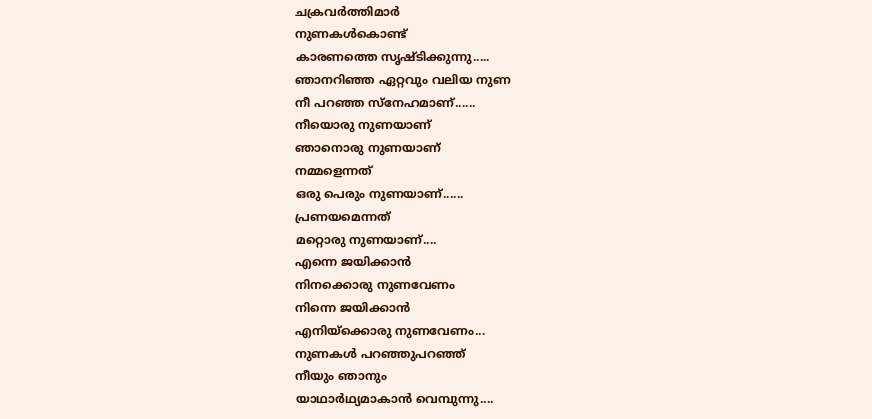ചക്രവർത്തിമാർ
നുണകൾകൊണ്ട്
കാരണത്തെ സൃഷ്ടിക്കുന്നു.....
ഞാനറിഞ്ഞ ഏറ്റവും വലിയ നുണ
നീ പറഞ്ഞ സ്നേഹമാണ്......
നീയൊരു നുണയാണ്
ഞാനൊരു നുണയാണ്
നമ്മളെന്നത്
ഒരു പെരും നുണയാണ്......
പ്രണയമെന്നത്
മറ്റൊരു നുണയാണ്....
എന്നെ ജയിക്കാൻ
നിനക്കൊരു നുണവേണം
നിന്നെ ജയിക്കാൻ
എനിയ്ക്കൊരു നുണവേണം...
നുണകൾ പറഞ്ഞുപറഞ്ഞ്
നീയും ഞാനും
യാഥാർഥ്യമാകാൻ വെമ്പുന്നു....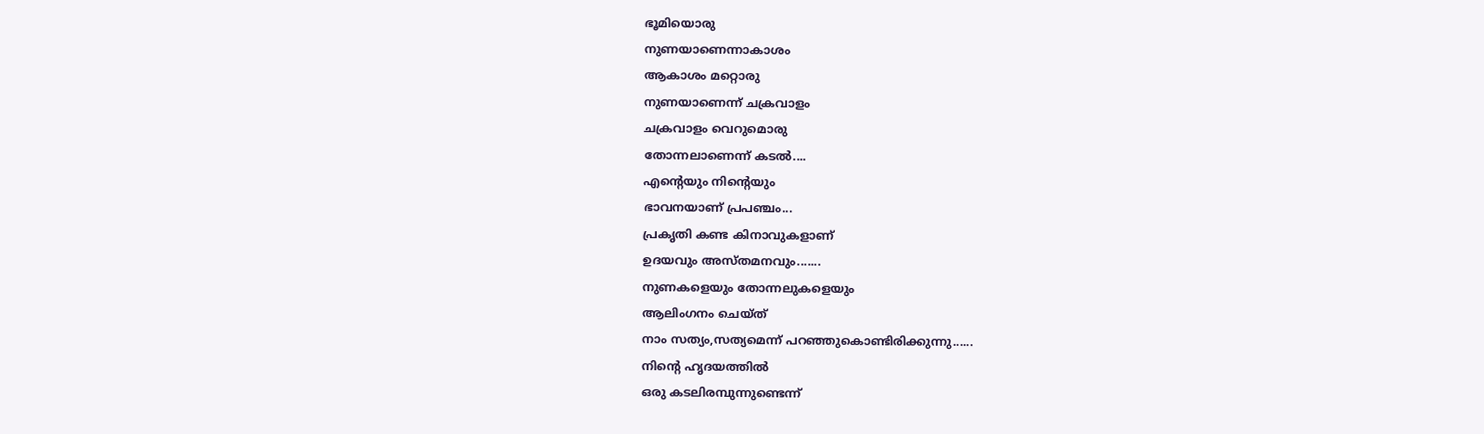ഭൂമിയൊരു
നുണയാണെന്നാകാശം
ആകാശം മറ്റൊരു
നുണയാണെന്ന് ചക്രവാളം
ചക്രവാളം വെറുമൊരു
തോന്നലാണെന്ന് കടൽ....
എൻ്റെയും നിൻ്റെയും
ഭാവനയാണ് പ്രപഞ്ചം...
പ്രകൃതി കണ്ട കിനാവുകളാണ്
ഉദയവും അസ്തമനവും.......
നുണകളെയും തോന്നലുകളെയും
ആലിംഗനം ചെയ്ത്
നാം സത്യം,സത്യമെന്ന് പറഞ്ഞുകൊണ്ടിരിക്കുന്നു......
നിൻ്റെ ഹൃദയത്തിൽ
ഒരു കടലിരമ്പുന്നുണ്ടെന്ന്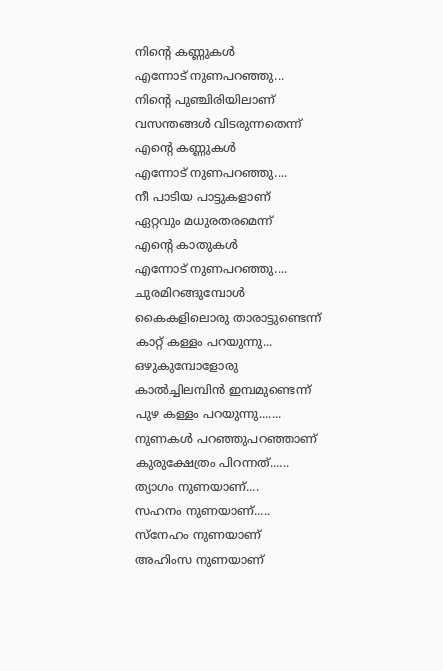നിൻ്റെ കണ്ണുകൾ
എന്നോട് നുണപറഞ്ഞു...
നിൻ്റെ പുഞ്ചിരിയിലാണ്
വസന്തങ്ങൾ വിടരുന്നതെന്ന്
എൻ്റെ കണ്ണുകൾ
എന്നോട് നുണപറഞ്ഞു....
നീ പാടിയ പാട്ടുകളാണ്
ഏറ്റവും മധുരതരമെന്ന്
എൻ്റെ കാതുകൾ
എന്നോട് നുണപറഞ്ഞു....
ചുരമിറങ്ങുമ്പോൾ
കൈകളിലൊരു താരാട്ടുണ്ടെന്ന്
കാറ്റ് കള്ളം പറയുന്നു...
ഒഴുകുമ്പോളോരു
കാൽച്ചിലമ്പിൻ ഇമ്പമുണ്ടെന്ന്
പുഴ കള്ളം പറയുന്നു.......
നുണകൾ പറഞ്ഞുപറഞ്ഞാണ്
കുരുക്ഷേത്രം പിറന്നത്......
ത്യാഗം നുണയാണ്....
സഹനം നുണയാണ്.....
സ്നേഹം നുണയാണ്
അഹിംസ നുണയാണ്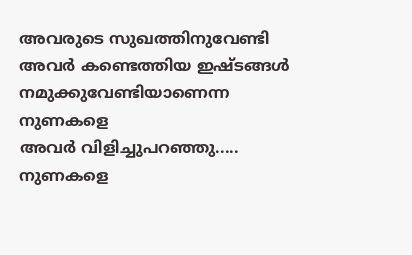അവരുടെ സുഖത്തിനുവേണ്ടി
അവർ കണ്ടെത്തിയ ഇഷ്ടങ്ങൾ
നമുക്കുവേണ്ടിയാണെന്ന
നുണകളെ
അവർ വിളിച്ചുപറഞ്ഞു.....
നുണകളെ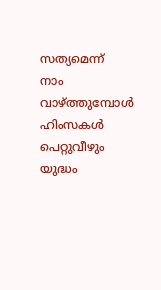സത്യമെന്ന്
നാം വാഴ്ത്തുമ്പോൾ
ഹിംസകൾ പെറ്റുവീഴും
യുദ്ധം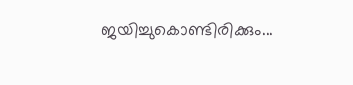ജയിച്ചുകൊണ്ടിരിക്കും...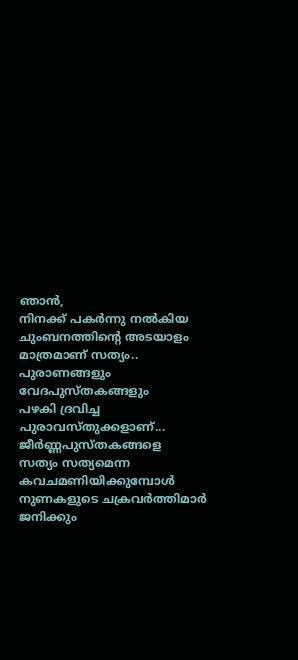ഞാൻ,
നിനക്ക് പകർന്നു നൽകിയ
ചുംബനത്തിൻ്റെ അടയാളം
മാത്രമാണ് സത്യം..
പുരാണങ്ങളും
വേദപുസ്തകങ്ങളും
പഴകി ദ്രവിച്ച പുരാവസ്തുക്കളാണ്...
ജീർണ്ണപുസ്തകങ്ങളെ
സത്യം സത്യമെന്ന
കവചമണിയിക്കുമ്പോൾ
നുണകളുടെ ചക്രവർത്തിമാർ
ജനിക്കും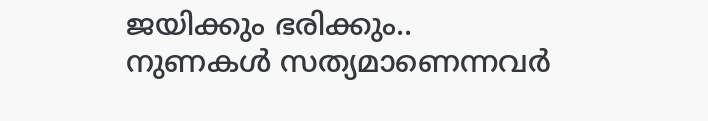ജയിക്കും ഭരിക്കും..
നുണകൾ സത്യമാണെന്നവർ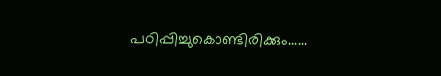പഠിപ്പിച്ചുകൊണ്ടിരിക്കും......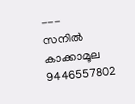---
സനിൽ കാക്കാമൂല
9446557802